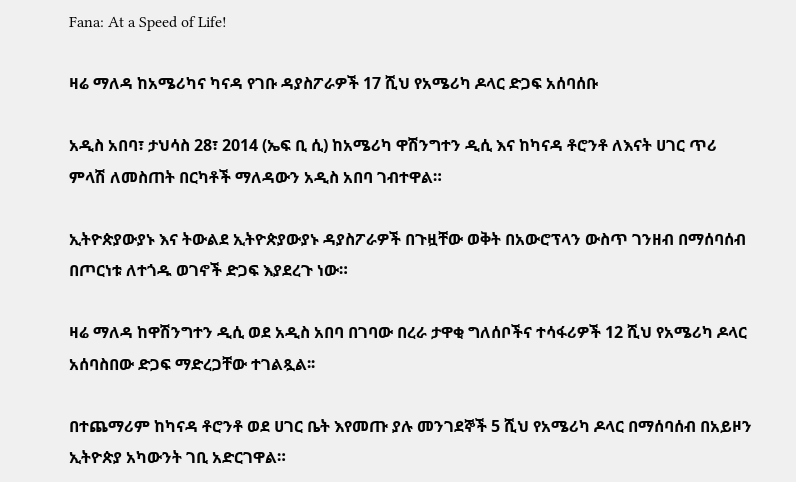Fana: At a Speed of Life!

ዛሬ ማለዳ ከአሜሪካና ካናዳ የገቡ ዳያስፖራዎች 17 ሺህ የአሜሪካ ዶላር ድጋፍ አሰባሰቡ

አዲስ አበባ፣ ታህሳስ 28፣ 2014 (ኤፍ ቢ ሲ) ከአሜሪካ ዋሽንግተን ዲሲ እና ከካናዳ ቶሮንቶ ለእናት ሀገር ጥሪ ምላሽ ለመስጠት በርካቶች ማለዳውን አዲስ አበባ ገብተዋል።

ኢትዮጵያውያኑ እና ትውልደ ኢትዮጵያውያኑ ዳያስፖራዎች በጉዟቸው ወቅት በአውሮፕላን ውስጥ ገንዘብ በማሰባሰብ በጦርነቱ ለተጎዱ ወገኖች ድጋፍ እያደረጉ ነው።

ዛሬ ማለዳ ከዋሽንግተን ዲሲ ወደ አዲስ አበባ በገባው በረራ ታዋቂ ግለሰቦችና ተሳፋሪዎች 12 ሺህ የአሜሪካ ዶላር አሰባስበው ድጋፍ ማድረጋቸው ተገልጿል፡፡

በተጨማሪም ከካናዳ ቶሮንቶ ወደ ሀገር ቤት እየመጡ ያሉ መንገደኞች 5 ሺህ የአሜሪካ ዶላር በማሰባሰብ በአይዞን ኢትዮጵያ አካውንት ገቢ አድርገዋል።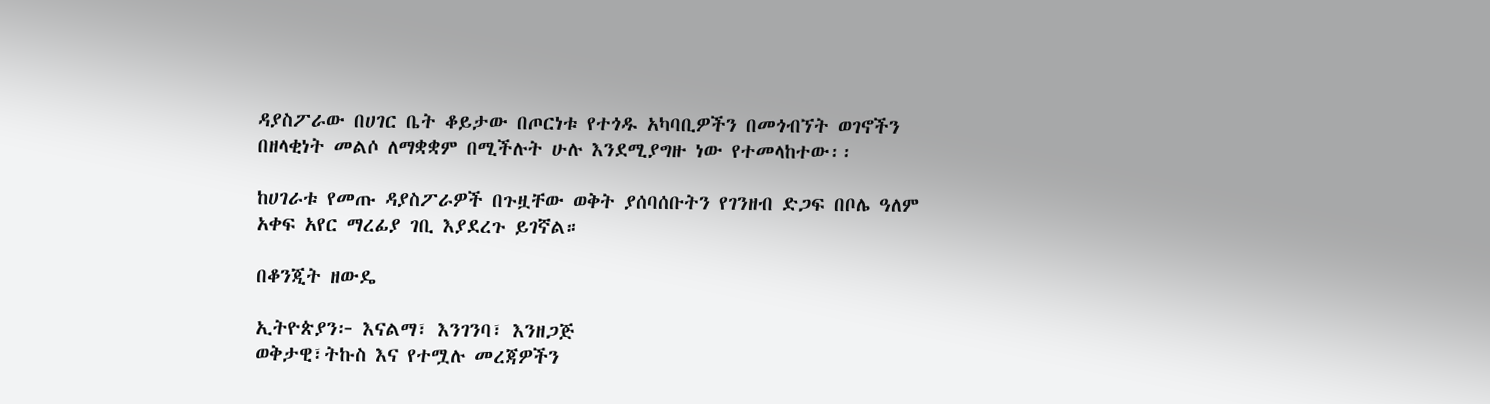ዳያስፖራው በሀገር ቤት ቆይታው በጦርነቱ የተጎዱ አካባቢዎችን በመጎብኘት ወገኖችን በዘላቂነት መልሶ ለማቋቋም በሚችሉት ሁሉ እንደሚያግዙ ነው የተመላከተው፡፡

ከሀገራቱ የመጡ ዳያስፖራዎች በጉዟቸው ወቅት ያሰባሰቡትን የገንዘብ ድጋፍ በቦሌ ዓለም አቀፍ አየር ማረፊያ ገቢ እያደረጉ ይገኛል።

በቆንጂት ዘውዴ

ኢትዮጵያን፦ እናልማ፣ እንገንባ፣ እንዘጋጅ
ወቅታዊ፣ትኩስ እና የተሟሉ መረጃዎችን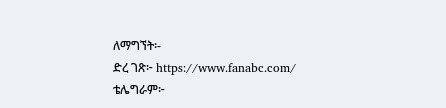ለማግኘት፡-
ድረ ገጽ፦ https://www.fanabc.com/
ቴሌግራም፦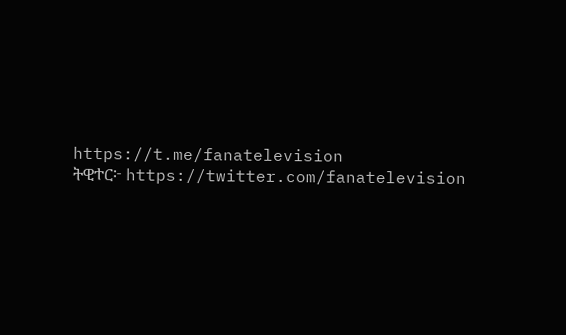https://t.me/fanatelevision
ትዊተር፦ https://twitter.com/fanatelevision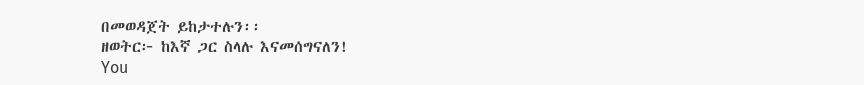በመወዳጀት ይከታተሉን፡፡
ዘወትር፦ ከእኛ ጋር ስላሉ እናመሰግናለን!
You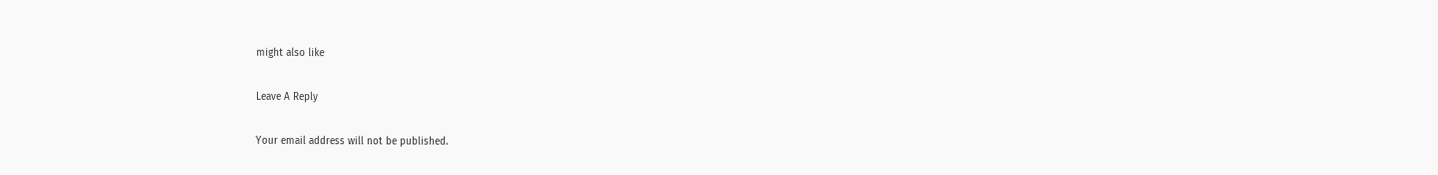might also like

Leave A Reply

Your email address will not be published.